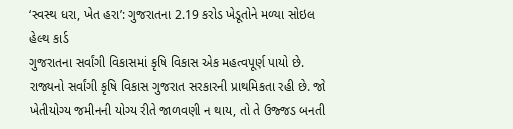‘સ્વસ્થ ધરા, ખેત હરા’: ગુજરાતના 2.19 કરોડ ખેડૂતોને મળ્યા સોઇલ હેલ્થ કાર્ડ
ગુજરાતના સર્વાંગી વિકાસમાં કૃષિ વિકાસ એક મહત્વપૂર્ણ પાયો છે. રાજ્યનો સર્વાંગી કૃષિ વિકાસ ગુજરાત સરકારની પ્રાથમિકતા રહી છે. જો ખેતીયોગ્ય જમીનની યોગ્ય રીતે જાળવણી ન થાય, તો તે ઉજ્જડ બનતી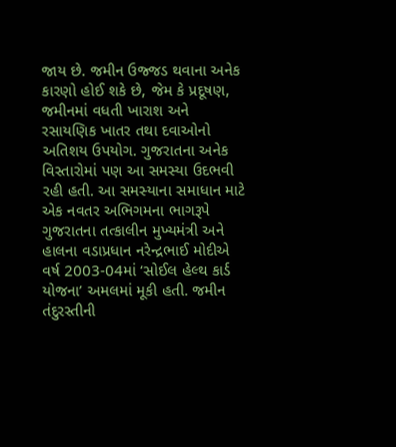જાય છે. જમીન ઉજ્જડ થવાના અનેક કારણો હોઈ શકે છે, જેમ કે પ્રદૂષણ, જમીનમાં વધતી ખારાશ અને રસાયણિક ખાતર તથા દવાઓનો અતિશય ઉપયોગ. ગુજરાતના અનેક વિસ્તારોમાં પણ આ સમસ્યા ઉદભવી રહી હતી. આ સમસ્યાના સમાધાન માટે એક નવતર અભિગમના ભાગરૂપે ગુજરાતના તત્કાલીન મુખ્યમંત્રી અને હાલના વડાપ્રધાન નરેન્દ્રભાઈ મોદીએ વર્ષ 2003-04માં ‘સોઈલ હેલ્થ કાર્ડ યોજના’ અમલમાં મૂકી હતી. જમીન તંદુરસ્તીની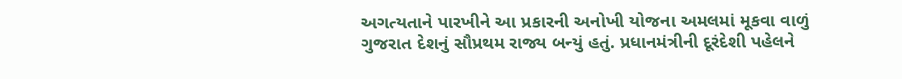અગત્યતાને પારખીને આ પ્રકારની અનોખી યોજના અમલમાં મૂકવા વાળું ગુજરાત દેશનું સૌપ્રથમ રાજ્ય બન્યું હતું. પ્રધાનમંત્રીની દૂરંદેશી પહેલને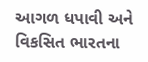આગળ ધપાવી અને વિકસિત ભારતના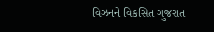વિઝનને વિકસિત ગુજરાત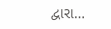દ્વારા…